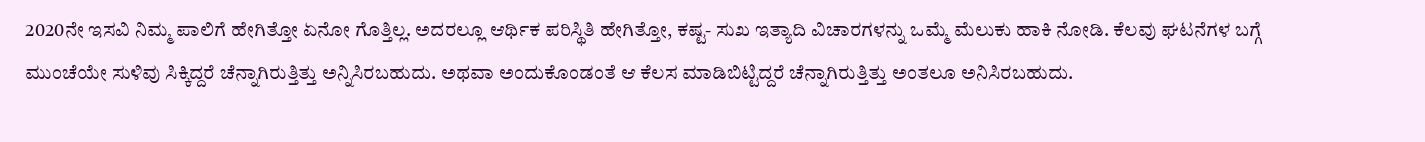2020ನೇ ಇಸವಿ ನಿಮ್ಮ ಪಾಲಿಗೆ ಹೇಗಿತ್ತೋ ಏನೋ ಗೊತ್ತಿಲ್ಲ. ಅದರಲ್ಲೂ ಆರ್ಥಿಕ ಪರಿಸ್ಥಿತಿ ಹೇಗಿತ್ತೋ, ಕಷ್ಟ- ಸುಖ ಇತ್ಯಾದಿ ವಿಚಾರಗಳನ್ನು ಒಮ್ಮೆ ಮೆಲುಕು ಹಾಕಿ ನೋಡಿ. ಕೆಲವು ಘಟನೆಗಳ ಬಗ್ಗೆ ಮುಂಚೆಯೇ ಸುಳಿವು ಸಿಕ್ಕಿದ್ದರೆ ಚೆನ್ನಾಗಿರುತ್ತಿತ್ತು ಅನ್ನಿಸಿರಬಹುದು. ಅಥವಾ ಅಂದುಕೊಂಡಂತೆ ಆ ಕೆಲಸ ಮಾಡಿಬಿಟ್ಟಿದ್ದರೆ ಚೆನ್ನಾಗಿರುತ್ತಿತ್ತು ಅಂತಲೂ ಅನಿಸಿರಬಹುದು.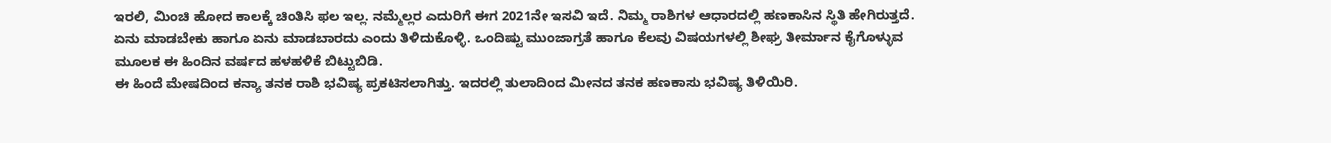ಇರಲಿ, ಮಿಂಚಿ ಹೋದ ಕಾಲಕ್ಕೆ ಚಿಂತಿಸಿ ಫಲ ಇಲ್ಲ. ನಮ್ಮೆಲ್ಲರ ಎದುರಿಗೆ ಈಗ 2021ನೇ ಇಸವಿ ಇದೆ. ನಿಮ್ಮ ರಾಶಿಗಳ ಆಧಾರದಲ್ಲಿ ಹಣಕಾಸಿನ ಸ್ಥಿತಿ ಹೇಗಿರುತ್ತದೆ. ಏನು ಮಾಡಬೇಕು ಹಾಗೂ ಏನು ಮಾಡಬಾರದು ಎಂದು ತಿಳಿದುಕೊಳ್ಳಿ. ಒಂದಿಷ್ಟು ಮುಂಜಾಗ್ರತೆ ಹಾಗೂ ಕೆಲವು ವಿಷಯಗಳಲ್ಲಿ ಶೀಘ್ರ ತೀರ್ಮಾನ ಕೈಗೊಳ್ಳುವ ಮೂಲಕ ಈ ಹಿಂದಿನ ವರ್ಷದ ಹಳಹಳಿಕೆ ಬಿಟ್ಟುಬಿಡಿ.
ಈ ಹಿಂದೆ ಮೇಷದಿಂದ ಕನ್ಯಾ ತನಕ ರಾಶಿ ಭವಿಷ್ಯ ಪ್ರಕಟಿಸಲಾಗಿತ್ತು. ಇದರಲ್ಲಿ ತುಲಾದಿಂದ ಮೀನದ ತನಕ ಹಣಕಾಸು ಭವಿಷ್ಯ ತಿಳಿಯಿರಿ.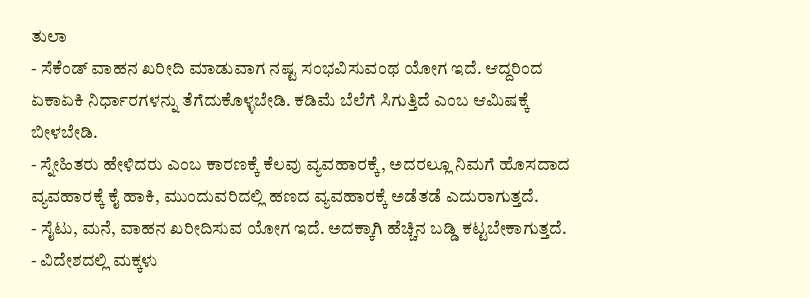ತುಲಾ
- ಸೆಕೆಂಡ್ ವಾಹನ ಖರೀದಿ ಮಾಡುವಾಗ ನಷ್ಟ ಸಂಭವಿಸುವಂಥ ಯೋಗ ಇದೆ. ಆದ್ದರಿಂದ ಏಕಾಏಕಿ ನಿರ್ಧಾರಗಳನ್ನು ತೆಗೆದುಕೊಳ್ಳಬೇಡಿ. ಕಡಿಮೆ ಬೆಲೆಗೆ ಸಿಗುತ್ತಿದೆ ಎಂಬ ಆಮಿಷಕ್ಕೆ ಬೀಳಬೇಡಿ.
- ಸ್ನೇಹಿತರು ಹೇಳಿದರು ಎಂಬ ಕಾರಣಕ್ಕೆ ಕೆಲವು ವ್ಯವಹಾರಕ್ಕೆ, ಅದರಲ್ಲೂ ನಿಮಗೆ ಹೊಸದಾದ ವ್ಯವಹಾರಕ್ಕೆ ಕೈ ಹಾಕಿ, ಮುಂದುವರಿದಲ್ಲಿ ಹಣದ ವ್ಯವಹಾರಕ್ಕೆ ಅಡೆತಡೆ ಎದುರಾಗುತ್ತದೆ.
- ಸೈಟು, ಮನೆ, ವಾಹನ ಖರೀದಿಸುವ ಯೋಗ ಇದೆ. ಅದಕ್ಕಾಗಿ ಹೆಚ್ಚಿನ ಬಡ್ಡಿ ಕಟ್ಟಬೇಕಾಗುತ್ತದೆ.
- ವಿದೇಶದಲ್ಲಿ ಮಕ್ಕಳು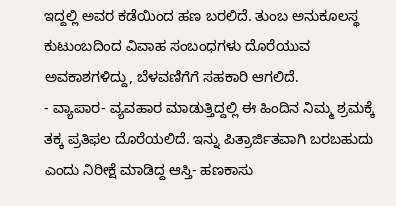ಇದ್ದಲ್ಲಿ ಅವರ ಕಡೆಯಿಂದ ಹಣ ಬರಲಿದೆ. ತುಂಬ ಅನುಕೂಲಸ್ಥ ಕುಟುಂಬದಿಂದ ವಿವಾಹ ಸಂಬಂಧಗಳು ದೊರೆಯುವ ಅವಕಾಶಗಳಿದ್ದು, ಬೆಳವಣಿಗೆಗೆ ಸಹಕಾರಿ ಆಗಲಿದೆ.
- ವ್ಯಾಪಾರ- ವ್ಯವಹಾರ ಮಾಡುತ್ತಿದ್ದಲ್ಲಿ ಈ ಹಿಂದಿನ ನಿಮ್ಮ ಶ್ರಮಕ್ಕೆ ತಕ್ಕ ಪ್ರತಿಫಲ ದೊರೆಯಲಿದೆ. ಇನ್ನು ಪಿತ್ರಾರ್ಜಿತವಾಗಿ ಬರಬಹುದು ಎಂದು ನಿರೀಕ್ಷೆ ಮಾಡಿದ್ದ ಆಸ್ತಿ- ಹಣಕಾಸು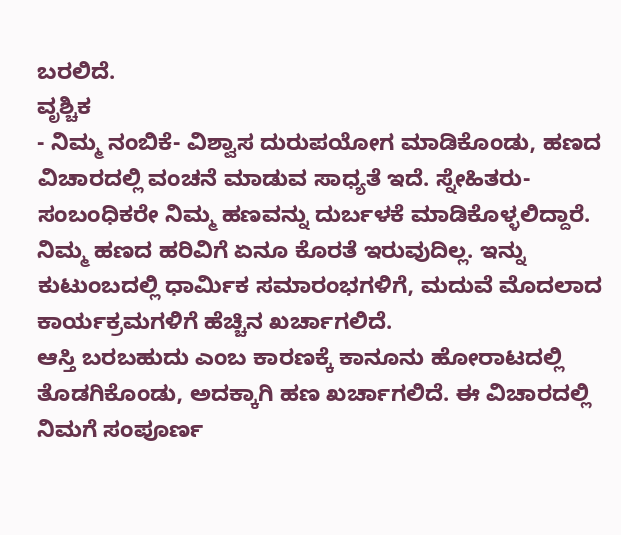ಬರಲಿದೆ.
ವೃಶ್ಚಿಕ
- ನಿಮ್ಮ ನಂಬಿಕೆ- ವಿಶ್ವಾಸ ದುರುಪಯೋಗ ಮಾಡಿಕೊಂಡು, ಹಣದ ವಿಚಾರದಲ್ಲಿ ವಂಚನೆ ಮಾಡುವ ಸಾಧ್ಯತೆ ಇದೆ. ಸ್ನೇಹಿತರು- ಸಂಬಂಧಿಕರೇ ನಿಮ್ಮ ಹಣವನ್ನು ದುರ್ಬಳಕೆ ಮಾಡಿಕೊಳ್ಳಲಿದ್ದಾರೆ.
ನಿಮ್ಮ ಹಣದ ಹರಿವಿಗೆ ಏನೂ ಕೊರತೆ ಇರುವುದಿಲ್ಲ. ಇನ್ನು ಕುಟುಂಬದಲ್ಲಿ ಧಾರ್ಮಿಕ ಸಮಾರಂಭಗಳಿಗೆ, ಮದುವೆ ಮೊದಲಾದ ಕಾರ್ಯಕ್ರಮಗಳಿಗೆ ಹೆಚ್ಚಿನ ಖರ್ಚಾಗಲಿದೆ.
ಆಸ್ತಿ ಬರಬಹುದು ಎಂಬ ಕಾರಣಕ್ಕೆ ಕಾನೂನು ಹೋರಾಟದಲ್ಲಿ ತೊಡಗಿಕೊಂಡು, ಅದಕ್ಕಾಗಿ ಹಣ ಖರ್ಚಾಗಲಿದೆ. ಈ ವಿಚಾರದಲ್ಲಿ ನಿಮಗೆ ಸಂಪೂರ್ಣ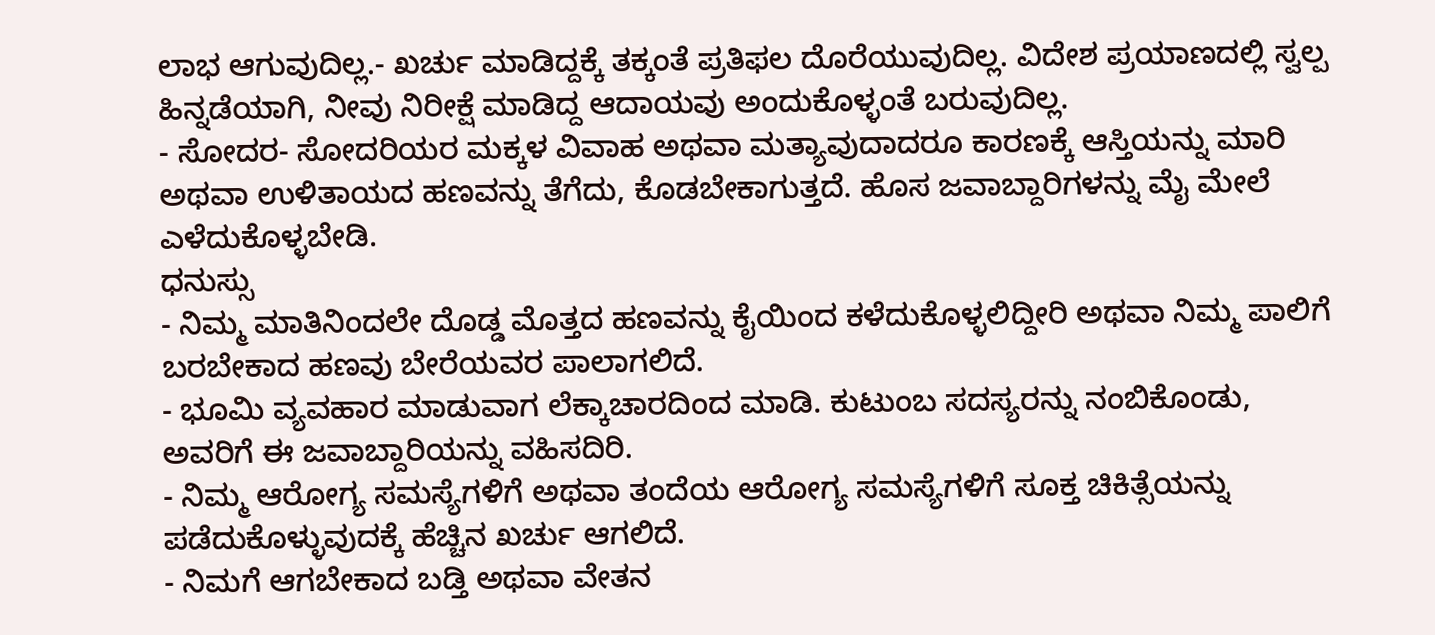ಲಾಭ ಆಗುವುದಿಲ್ಲ.- ಖರ್ಚು ಮಾಡಿದ್ದಕ್ಕೆ ತಕ್ಕಂತೆ ಪ್ರತಿಫಲ ದೊರೆಯುವುದಿಲ್ಲ. ವಿದೇಶ ಪ್ರಯಾಣದಲ್ಲಿ ಸ್ವಲ್ಪ ಹಿನ್ನಡೆಯಾಗಿ, ನೀವು ನಿರೀಕ್ಷೆ ಮಾಡಿದ್ದ ಆದಾಯವು ಅಂದುಕೊಳ್ಳಂತೆ ಬರುವುದಿಲ್ಲ.
- ಸೋದರ- ಸೋದರಿಯರ ಮಕ್ಕಳ ವಿವಾಹ ಅಥವಾ ಮತ್ಯಾವುದಾದರೂ ಕಾರಣಕ್ಕೆ ಆಸ್ತಿಯನ್ನು ಮಾರಿ ಅಥವಾ ಉಳಿತಾಯದ ಹಣವನ್ನು ತೆಗೆದು, ಕೊಡಬೇಕಾಗುತ್ತದೆ. ಹೊಸ ಜವಾಬ್ದಾರಿಗಳನ್ನು ಮೈ ಮೇಲೆ ಎಳೆದುಕೊಳ್ಳಬೇಡಿ.
ಧನುಸ್ಸು
- ನಿಮ್ಮ ಮಾತಿನಿಂದಲೇ ದೊಡ್ಡ ಮೊತ್ತದ ಹಣವನ್ನು ಕೈಯಿಂದ ಕಳೆದುಕೊಳ್ಳಲಿದ್ದೀರಿ ಅಥವಾ ನಿಮ್ಮ ಪಾಲಿಗೆ ಬರಬೇಕಾದ ಹಣವು ಬೇರೆಯವರ ಪಾಲಾಗಲಿದೆ.
- ಭೂಮಿ ವ್ಯವಹಾರ ಮಾಡುವಾಗ ಲೆಕ್ಕಾಚಾರದಿಂದ ಮಾಡಿ. ಕುಟುಂಬ ಸದಸ್ಯರನ್ನು ನಂಬಿಕೊಂಡು, ಅವರಿಗೆ ಈ ಜವಾಬ್ದಾರಿಯನ್ನು ವಹಿಸದಿರಿ.
- ನಿಮ್ಮ ಆರೋಗ್ಯ ಸಮಸ್ಯೆಗಳಿಗೆ ಅಥವಾ ತಂದೆಯ ಆರೋಗ್ಯ ಸಮಸ್ಯೆಗಳಿಗೆ ಸೂಕ್ತ ಚಿಕಿತ್ಸೆಯನ್ನು ಪಡೆದುಕೊಳ್ಳುವುದಕ್ಕೆ ಹೆಚ್ಚಿನ ಖರ್ಚು ಆಗಲಿದೆ.
- ನಿಮಗೆ ಆಗಬೇಕಾದ ಬಡ್ತಿ ಅಥವಾ ವೇತನ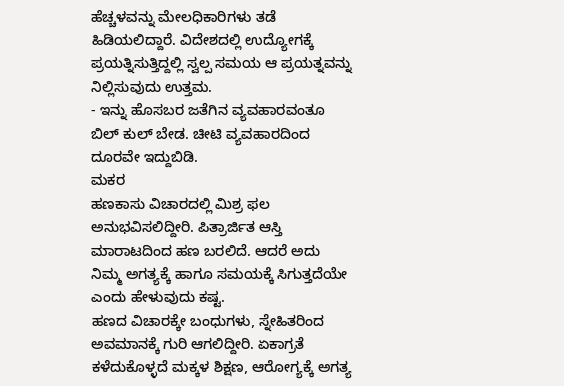ಹೆಚ್ಚಳವನ್ನು ಮೇಲಧಿಕಾರಿಗಳು ತಡೆ ಹಿಡಿಯಲಿದ್ದಾರೆ. ವಿದೇಶದಲ್ಲಿ ಉದ್ಯೋಗಕ್ಕೆ ಪ್ರಯತ್ನಿಸುತ್ತಿದ್ದಲ್ಲಿ ಸ್ವಲ್ಪ ಸಮಯ ಆ ಪ್ರಯತ್ನವನ್ನು ನಿಲ್ಲಿಸುವುದು ಉತ್ತಮ.
- ಇನ್ನು ಹೊಸಬರ ಜತೆಗಿನ ವ್ಯವಹಾರವಂತೂ ಬಿಲ್ ಕುಲ್ ಬೇಡ. ಚೀಟಿ ವ್ಯವಹಾರದಿಂದ ದೂರವೇ ಇದ್ದುಬಿಡಿ.
ಮಕರ
ಹಣಕಾಸು ವಿಚಾರದಲ್ಲಿ ಮಿಶ್ರ ಫಲ ಅನುಭವಿಸಲಿದ್ದೀರಿ. ಪಿತ್ರಾರ್ಜಿತ ಆಸ್ತಿ ಮಾರಾಟದಿಂದ ಹಣ ಬರಲಿದೆ. ಆದರೆ ಅದು ನಿಮ್ಮ ಅಗತ್ಯಕ್ಕೆ ಹಾಗೂ ಸಮಯಕ್ಕೆ ಸಿಗುತ್ತದೆಯೇ ಎಂದು ಹೇಳುವುದು ಕಷ್ಟ.
ಹಣದ ವಿಚಾರಕ್ಕೇ ಬಂಧುಗಳು, ಸ್ನೇಹಿತರಿಂದ ಅವಮಾನಕ್ಕೆ ಗುರಿ ಆಗಲಿದ್ದೀರಿ. ಏಕಾಗ್ರತೆ ಕಳೆದುಕೊಳ್ಳದೆ ಮಕ್ಕಳ ಶಿಕ್ಷಣ, ಆರೋಗ್ಯಕ್ಕೆ ಅಗತ್ಯ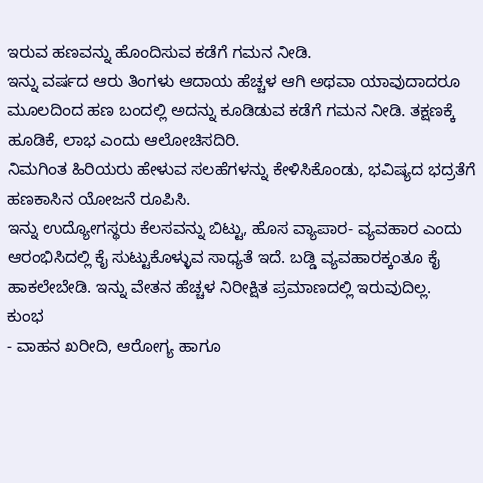ಇರುವ ಹಣವನ್ನು ಹೊಂದಿಸುವ ಕಡೆಗೆ ಗಮನ ನೀಡಿ.
ಇನ್ನು ವರ್ಷದ ಆರು ತಿಂಗಳು ಆದಾಯ ಹೆಚ್ಚಳ ಆಗಿ ಅಥವಾ ಯಾವುದಾದರೂ ಮೂಲದಿಂದ ಹಣ ಬಂದಲ್ಲಿ ಅದನ್ನು ಕೂಡಿಡುವ ಕಡೆಗೆ ಗಮನ ನೀಡಿ. ತಕ್ಷಣಕ್ಕೆ ಹೂಡಿಕೆ, ಲಾಭ ಎಂದು ಆಲೋಚಿಸದಿರಿ.
ನಿಮಗಿಂತ ಹಿರಿಯರು ಹೇಳುವ ಸಲಹೆಗಳನ್ನು ಕೇಳಿಸಿಕೊಂಡು, ಭವಿಷ್ಯದ ಭದ್ರತೆಗೆ ಹಣಕಾಸಿನ ಯೋಜನೆ ರೂಪಿಸಿ.
ಇನ್ನು ಉದ್ಯೋಗಸ್ಥರು ಕೆಲಸವನ್ನು ಬಿಟ್ಟು, ಹೊಸ ವ್ಯಾಪಾರ- ವ್ಯವಹಾರ ಎಂದು ಆರಂಭಿಸಿದಲ್ಲಿ ಕೈ ಸುಟ್ಟುಕೊಳ್ಳುವ ಸಾಧ್ಯತೆ ಇದೆ. ಬಡ್ಡಿ ವ್ಯವಹಾರಕ್ಕಂತೂ ಕೈ ಹಾಕಲೇಬೇಡಿ. ಇನ್ನು ವೇತನ ಹೆಚ್ಚಳ ನಿರೀಕ್ಷಿತ ಪ್ರಮಾಣದಲ್ಲಿ ಇರುವುದಿಲ್ಲ.
ಕುಂಭ
- ವಾಹನ ಖರೀದಿ, ಆರೋಗ್ಯ ಹಾಗೂ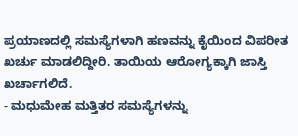ಪ್ರಯಾಣದಲ್ಲಿ ಸಮಸ್ಯೆಗಳಾಗಿ ಹಣವನ್ನು ಕೈಯಿಂದ ವಿಪರೀತ ಖರ್ಚು ಮಾಡಲಿದ್ದೀರಿ. ತಾಯಿಯ ಆರೋಗ್ಯಕ್ಕಾಗಿ ಜಾಸ್ತಿ ಖರ್ಚಾಗಲಿದೆ.
- ಮಧುಮೇಹ ಮತ್ತಿತರ ಸಮಸ್ಯೆಗಳನ್ನು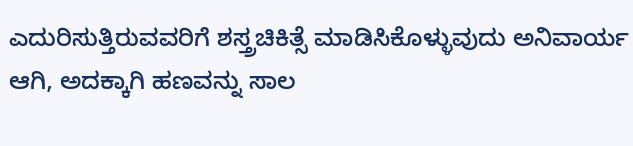ಎದುರಿಸುತ್ತಿರುವವರಿಗೆ ಶಸ್ತ್ರಚಿಕಿತ್ಸೆ ಮಾಡಿಸಿಕೊಳ್ಳುವುದು ಅನಿವಾರ್ಯ ಆಗಿ, ಅದಕ್ಕಾಗಿ ಹಣವನ್ನು ಸಾಲ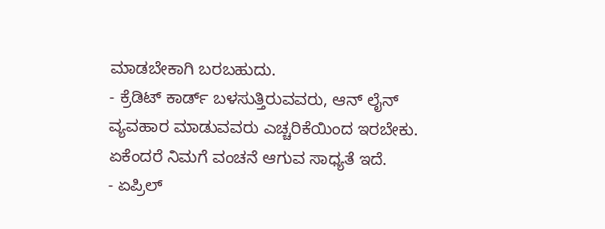ಮಾಡಬೇಕಾಗಿ ಬರಬಹುದು.
- ಕ್ರೆಡಿಟ್ ಕಾರ್ಡ್ ಬಳಸುತ್ತಿರುವವರು, ಆನ್ ಲೈನ್ ವ್ಯವಹಾರ ಮಾಡುವವರು ಎಚ್ಚರಿಕೆಯಿಂದ ಇರಬೇಕು. ಏಕೆಂದರೆ ನಿಮಗೆ ವಂಚನೆ ಆಗುವ ಸಾಧ್ಯತೆ ಇದೆ.
- ಏಪ್ರಿಲ್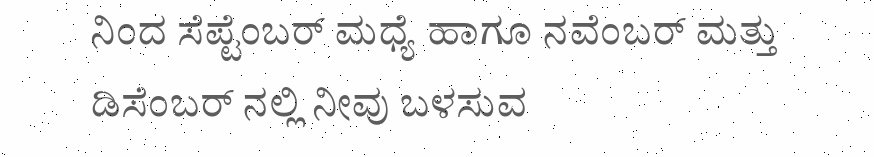ನಿಂದ ಸೆಪ್ಟೆಂಬರ್ ಮಧ್ಯೆ ಹಾಗೂ ನವೆಂಬರ್ ಮತ್ತು ಡಿಸೆಂಬರ್ ನಲ್ಲಿ ನೀವು ಬಳಸುವ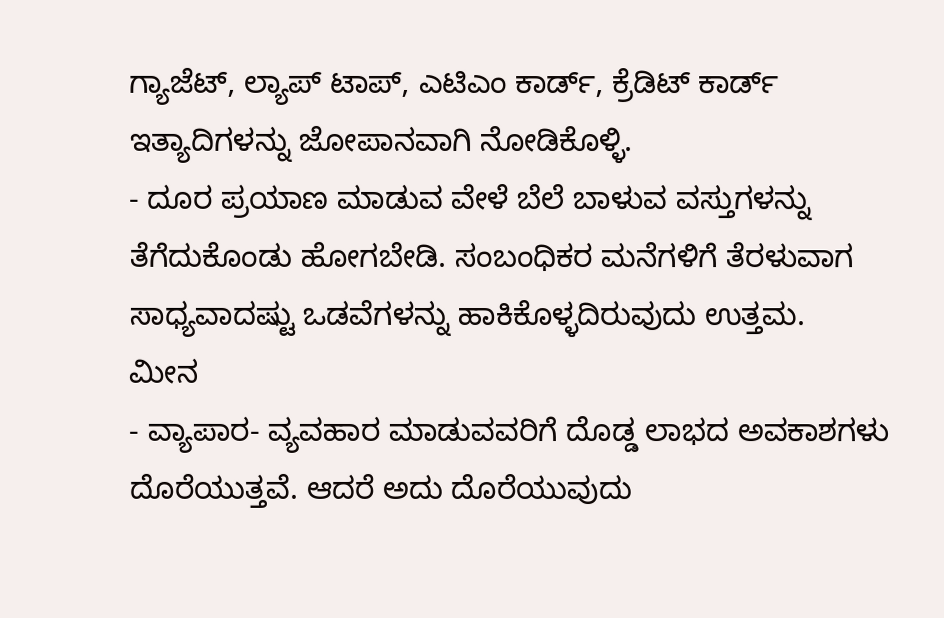ಗ್ಯಾಜೆಟ್, ಲ್ಯಾಪ್ ಟಾಪ್, ಎಟಿಎಂ ಕಾರ್ಡ್, ಕ್ರೆಡಿಟ್ ಕಾರ್ಡ್ ಇತ್ಯಾದಿಗಳನ್ನು ಜೋಪಾನವಾಗಿ ನೋಡಿಕೊಳ್ಳಿ.
- ದೂರ ಪ್ರಯಾಣ ಮಾಡುವ ವೇಳೆ ಬೆಲೆ ಬಾಳುವ ವಸ್ತುಗಳನ್ನು ತೆಗೆದುಕೊಂಡು ಹೋಗಬೇಡಿ. ಸಂಬಂಧಿಕರ ಮನೆಗಳಿಗೆ ತೆರಳುವಾಗ ಸಾಧ್ಯವಾದಷ್ಟು ಒಡವೆಗಳನ್ನು ಹಾಕಿಕೊಳ್ಳದಿರುವುದು ಉತ್ತಮ.
ಮೀನ
- ವ್ಯಾಪಾರ- ವ್ಯವಹಾರ ಮಾಡುವವರಿಗೆ ದೊಡ್ಡ ಲಾಭದ ಅವಕಾಶಗಳು ದೊರೆಯುತ್ತವೆ. ಆದರೆ ಅದು ದೊರೆಯುವುದು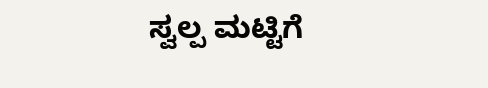ಸ್ವಲ್ಪ ಮಟ್ಟಿಗೆ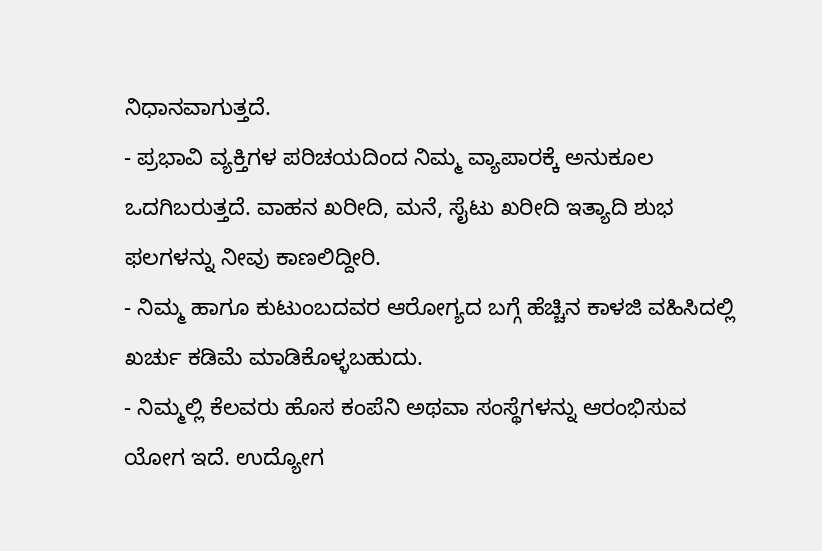ನಿಧಾನವಾಗುತ್ತದೆ.
- ಪ್ರಭಾವಿ ವ್ಯಕ್ತಿಗಳ ಪರಿಚಯದಿಂದ ನಿಮ್ಮ ವ್ಯಾಪಾರಕ್ಕೆ ಅನುಕೂಲ ಒದಗಿಬರುತ್ತದೆ. ವಾಹನ ಖರೀದಿ, ಮನೆ, ಸೈಟು ಖರೀದಿ ಇತ್ಯಾದಿ ಶುಭ ಫಲಗಳನ್ನು ನೀವು ಕಾಣಲಿದ್ದೀರಿ.
- ನಿಮ್ಮ ಹಾಗೂ ಕುಟುಂಬದವರ ಆರೋಗ್ಯದ ಬಗ್ಗೆ ಹೆಚ್ಚಿನ ಕಾಳಜಿ ವಹಿಸಿದಲ್ಲಿ ಖರ್ಚು ಕಡಿಮೆ ಮಾಡಿಕೊಳ್ಳಬಹುದು.
- ನಿಮ್ಮಲ್ಲಿ ಕೆಲವರು ಹೊಸ ಕಂಪೆನಿ ಅಥವಾ ಸಂಸ್ಥೆಗಳನ್ನು ಆರಂಭಿಸುವ ಯೋಗ ಇದೆ. ಉದ್ಯೋಗ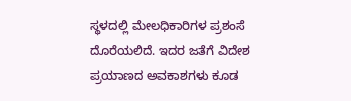ಸ್ಥಳದಲ್ಲಿ ಮೇಲಧಿಕಾರಿಗಳ ಪ್ರಶಂಸೆ ದೊರೆಯಲಿದೆ. ಇದರ ಜತೆಗೆ ವಿದೇಶ ಪ್ರಯಾಣದ ಅವಕಾಶಗಳು ಕೂಡ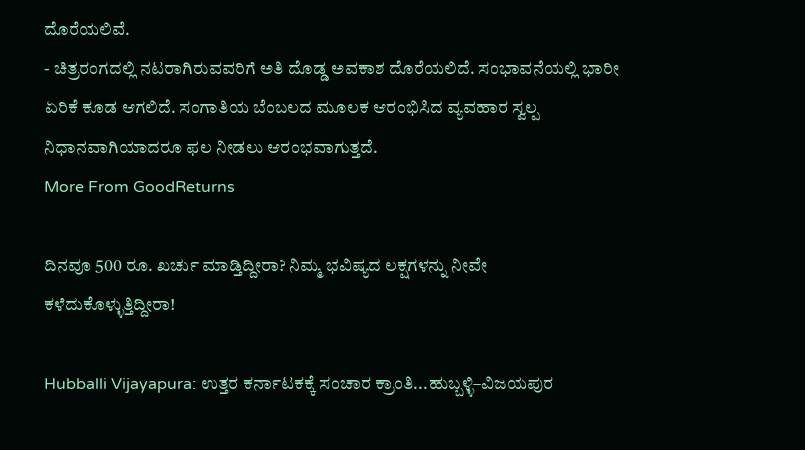ದೊರೆಯಲಿವೆ.
- ಚಿತ್ರರಂಗದಲ್ಲಿ ನಟರಾಗಿರುವವರಿಗೆ ಅತಿ ದೊಡ್ಡ ಅವಕಾಶ ದೊರೆಯಲಿದೆ. ಸಂಭಾವನೆಯಲ್ಲಿ ಭಾರೀ ಏರಿಕೆ ಕೂಡ ಆಗಲಿದೆ. ಸಂಗಾತಿಯ ಬೆಂಬಲದ ಮೂಲಕ ಆರಂಭಿಸಿದ ವ್ಯವಹಾರ ಸ್ವಲ್ಪ ನಿಧಾನವಾಗಿಯಾದರೂ ಫಲ ನೀಡಲು ಆರಂಭವಾಗುತ್ತದೆ.
More From GoodReturns

ದಿನವೂ 500 ರೂ. ಖರ್ಚು ಮಾಡ್ತಿದ್ದೀರಾ? ನಿಮ್ಮ ಭವಿಷ್ಯದ ಲಕ್ಷಗಳನ್ನು ನೀವೇ ಕಳೆದುಕೊಳ್ಳುತ್ತಿದ್ದೀರಾ!

Hubballi Vijayapura: ಉತ್ತರ ಕರ್ನಾಟಕಕ್ಕೆ ಸಂಚಾರ ಕ್ರಾಂತಿ...ಹುಬ್ಬಳ್ಳಿ–ವಿಜಯಪುರ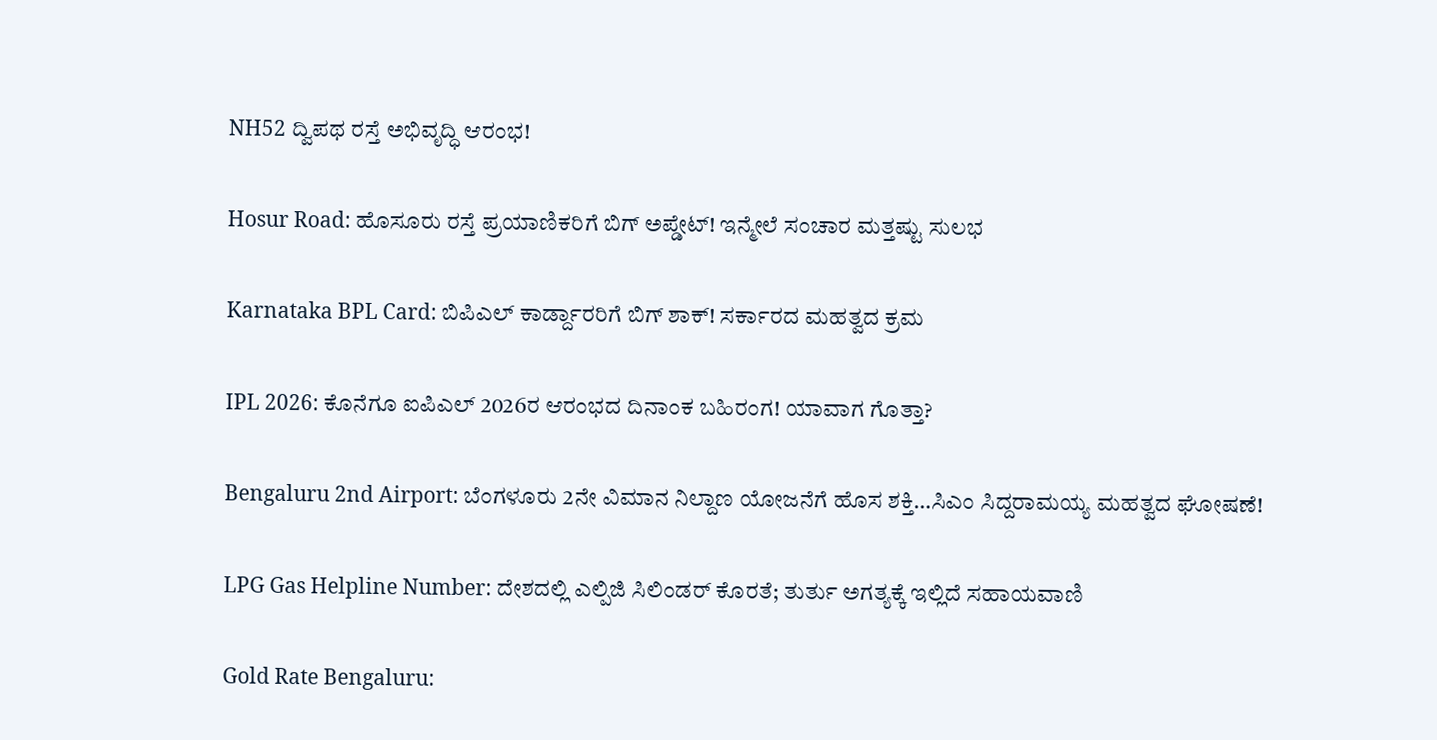NH52 ದ್ವಿಪಥ ರಸ್ತೆ ಅಭಿವೃದ್ಧಿ ಆರಂಭ!

Hosur Road: ಹೊಸೂರು ರಸ್ತೆ ಪ್ರಯಾಣಿಕರಿಗೆ ಬಿಗ್ ಅಪ್ಡೇಟ್! ಇನ್ಮೇಲೆ ಸಂಚಾರ ಮತ್ತಷ್ಟು ಸುಲಭ

Karnataka BPL Card: ಬಿಪಿಎಲ್ ಕಾರ್ಡ್ದಾರರಿಗೆ ಬಿಗ್ ಶಾಕ್! ಸರ್ಕಾರದ ಮಹತ್ವದ ಕ್ರಮ

IPL 2026: ಕೊನೆಗೂ ಐಪಿಎಲ್ 2026ರ ಆರಂಭದ ದಿನಾಂಕ ಬಹಿರಂಗ! ಯಾವಾಗ ಗೊತ್ತಾ?

Bengaluru 2nd Airport: ಬೆಂಗಳೂರು 2ನೇ ವಿಮಾನ ನಿಲ್ದಾಣ ಯೋಜನೆಗೆ ಹೊಸ ಶಕ್ತಿ…ಸಿಎಂ ಸಿದ್ದರಾಮಯ್ಯ ಮಹತ್ವದ ಘೋಷಣೆ!

LPG Gas Helpline Number: ದೇಶದಲ್ಲಿ ಎಲ್ಪಿಜಿ ಸಿಲಿಂಡರ್ ಕೊರತೆ; ತುರ್ತು ಅಗತ್ಯಕ್ಕೆ ಇಲ್ಲಿದೆ ಸಹಾಯವಾಣಿ

Gold Rate Bengaluru: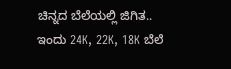ಚಿನ್ನದ ಬೆಲೆಯಲ್ಲಿ ಜಿಗಿತ.. ಇಂದು 24K, 22K, 18K ಬೆಲೆ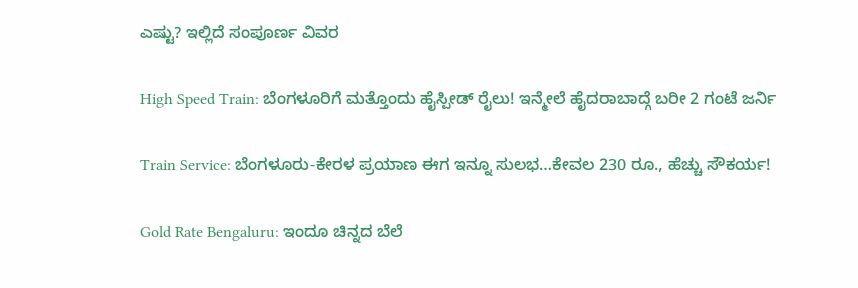ಎಷ್ಟು? ಇಲ್ಲಿದೆ ಸಂಪೂರ್ಣ ವಿವರ

High Speed Train: ಬೆಂಗಳೂರಿಗೆ ಮತ್ತೊಂದು ಹೈಸ್ಪೀಡ್ ರೈಲು! ಇನ್ಮೇಲೆ ಹೈದರಾಬಾದ್ಗೆ ಬರೀ 2 ಗಂಟೆ ಜರ್ನಿ

Train Service: ಬೆಂಗಳೂರು-ಕೇರಳ ಪ್ರಯಾಣ ಈಗ ಇನ್ನೂ ಸುಲಭ…ಕೇವಲ 230 ರೂ., ಹೆಚ್ಚು ಸೌಕರ್ಯ!

Gold Rate Bengaluru: ಇಂದೂ ಚಿನ್ನದ ಬೆಲೆ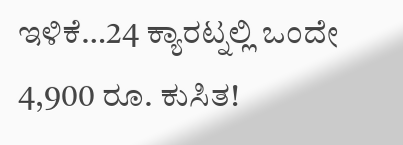ಇಳಿಕೆ…24 ಕ್ಯಾರಟ್ನಲ್ಲಿ ಒಂದೇ 4,900 ರೂ. ಕುಸಿತ!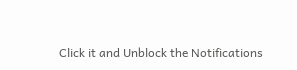Click it and Unblock the Notifications